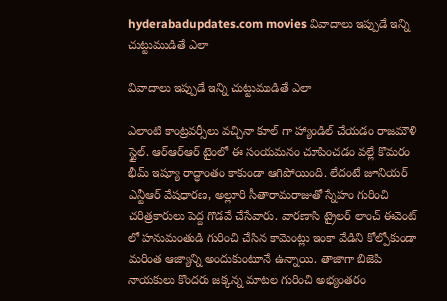hyderabadupdates.com movies వివాదాలు ఇప్పుడే ఇన్ని చుట్టుముడితే ఎలా

వివాదాలు ఇప్పుడే ఇన్ని చుట్టుముడితే ఎలా

ఎలాంటి కాంట్రవర్సీలు వచ్చినా కూల్ గా హ్యాండిల్ చేయడం రాజమౌళి స్టైల్. ఆర్ఆర్ఆర్ టైంలో ఈ సంయమనం చూపించడం వల్లే కొమరం భీమ్ ఇష్యూ రాద్ధాంతం కాకుండా ఆగిపోయింది. లేదంటే జూనియర్ ఎన్టీఆర్ వేషధారణ, అల్లూరి సీతారామరాజుతో స్నేహం గురించి చరిత్రకారులు పెద్ద గొడవే చేసేవారు. వారణాసి ట్రైలర్ లాంచ్ ఈవెంట్ లో హనుమంతుడి గురించి చేసిన కామెంట్లు ఇంకా వేడిని కోల్పోకుండా మరింత ఆజ్యాన్ని అందుకుంటూనే ఉన్నాయి. తాజాగా బిజెపి నాయకులు కొందరు జక్కన్న మాటల గురించి అభ్యంతరం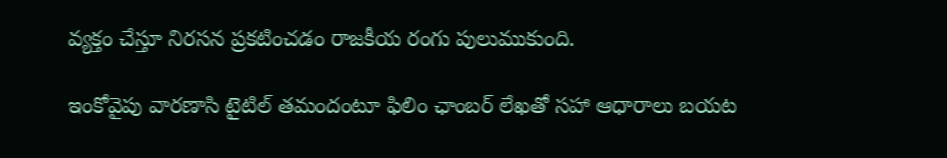వ్యక్తం చేస్తూ నిరసన ప్రకటించడం రాజకీయ రంగు పులుముకుంది.

ఇంకోవైపు వారణాసి టైటిల్ తమందంటూ ఫిలిం ఛాంబర్ లేఖతో సహా ఆధారాలు బయట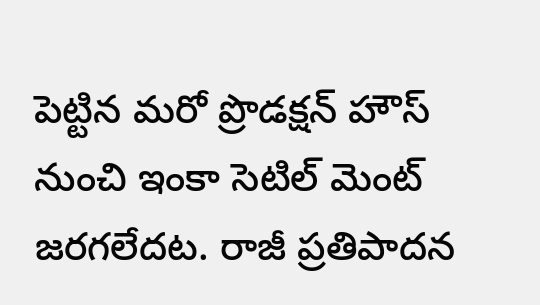పెట్టిన మరో ప్రొడక్షన్ హౌస్ నుంచి ఇంకా సెటిల్ మెంట్ జరగలేదట. రాజీ ప్రతిపాదన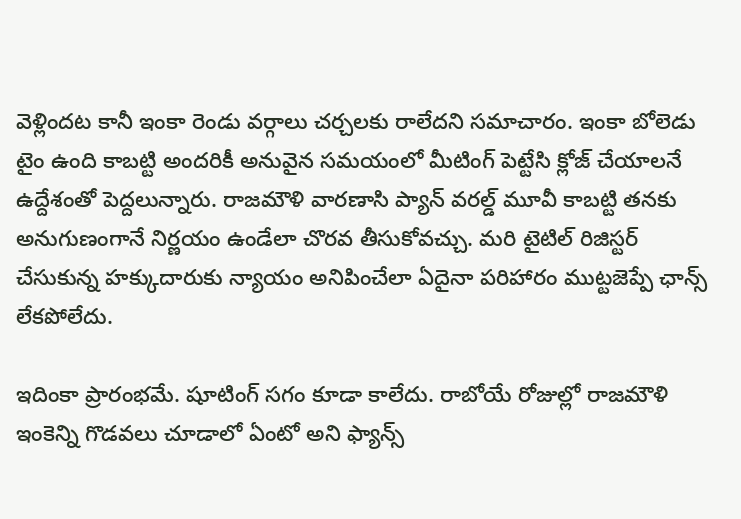వెళ్లిందట కానీ ఇంకా రెండు వర్గాలు చర్చలకు రాలేదని సమాచారం. ఇంకా బోలెడు టైం ఉంది కాబట్టి అందరికీ అనువైన సమయంలో మీటింగ్ పెట్టేసి క్లోజ్ చేయాలనే ఉద్దేశంతో పెద్దలున్నారు. రాజమౌళి వారణాసి ప్యాన్ వరల్డ్ మూవీ కాబట్టి తనకు అనుగుణంగానే నిర్ణయం ఉండేలా చొరవ తీసుకోవచ్చు. మరి టైటిల్ రిజిస్టర్ చేసుకున్న హక్కుదారుకు న్యాయం అనిపించేలా ఏదైనా పరిహారం ముట్టజెప్పే ఛాన్స్ లేకపోలేదు.

ఇదింకా ప్రారంభమే. షూటింగ్ సగం కూడా కాలేదు. రాబోయే రోజుల్లో రాజమౌళి ఇంకెన్ని గొడవలు చూడాలో ఏంటో అని ఫ్యాన్స్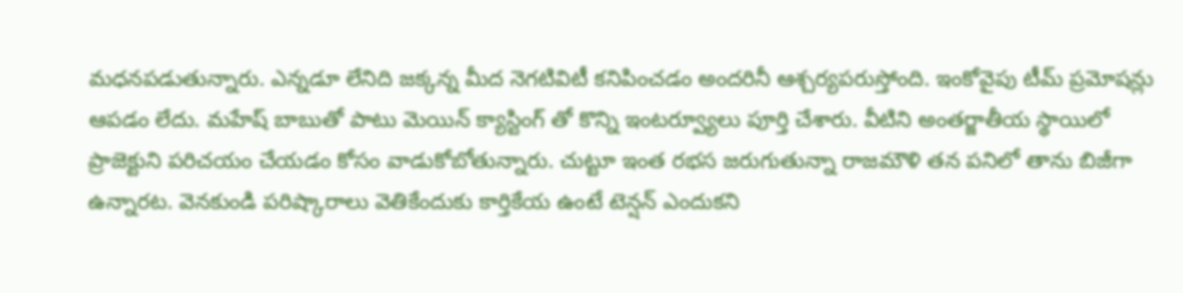మధనపడుతున్నారు. ఎన్నడూ లేనిది జక్కన్న మీద నెగటివిటీ కనిపించడం అందరినీ ఆశ్చర్యపరుస్తోంది. ఇంకోవైపు టీమ్ ప్రమోషన్లు ఆపడం లేదు. మహేష్ బాబుతో పాటు మెయిన్ క్యాస్టింగ్ తో కొన్ని ఇంటర్వ్యూలు పూర్తి చేశారు. వీటిని అంతర్జాతీయ స్థాయిలో ప్రాజెక్టుని పరిచయం చేయడం కోసం వాడుకోబోతున్నారు. చుట్టూ ఇంత రభస జరుగుతున్నా రాజమౌళి తన పనిలో తాను బిజీగా ఉన్నారట. వెనకుండి పరిష్కారాలు వెతికేందుకు కార్తికేయ ఉంటే టెన్షన్ ఎందుకని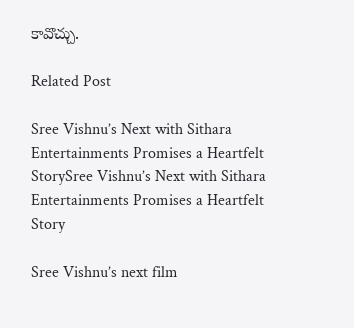కావొచ్చు.

Related Post

Sree Vishnu’s Next with Sithara Entertainments Promises a Heartfelt StorySree Vishnu’s Next with Sithara Entertainments Promises a Heartfelt Story

Sree Vishnu’s next film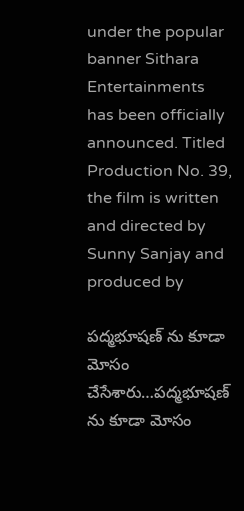under the popular banner Sithara Entertainments has been officially announced. Titled Production No. 39, the film is written and directed by Sunny Sanjay and produced by

పద్మభూషణ్ ను కూడా మోసం చేసేశారు…పద్మభూషణ్ ను కూడా మోసం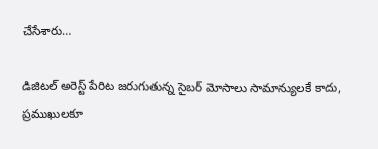చేసేశారు…

డిజిటల్ అరెస్ట్ పేరిట జరుగుతున్న సైబర్ మోసాలు సామాన్యులకే కాదు, ప్రముఖులకూ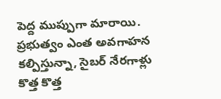పెద్ద ముప్పుగా మారాయి. ప్రభుత్వం ఎంత అవగాహన కల్పిస్తున్నా, సైబర్ నేరగాళ్లు కొత్త కొత్త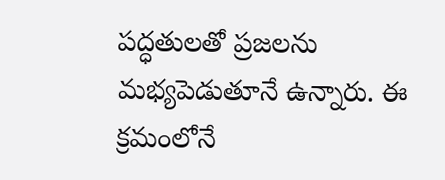పద్ధతులతో ప్రజలను మభ్యపెడుతూనే ఉన్నారు. ఈ క్రమంలోనే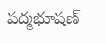పద్మభూషణ్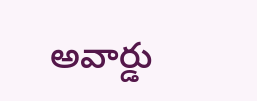అవార్డు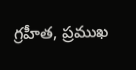గ్రహీత, ప్రముఖ